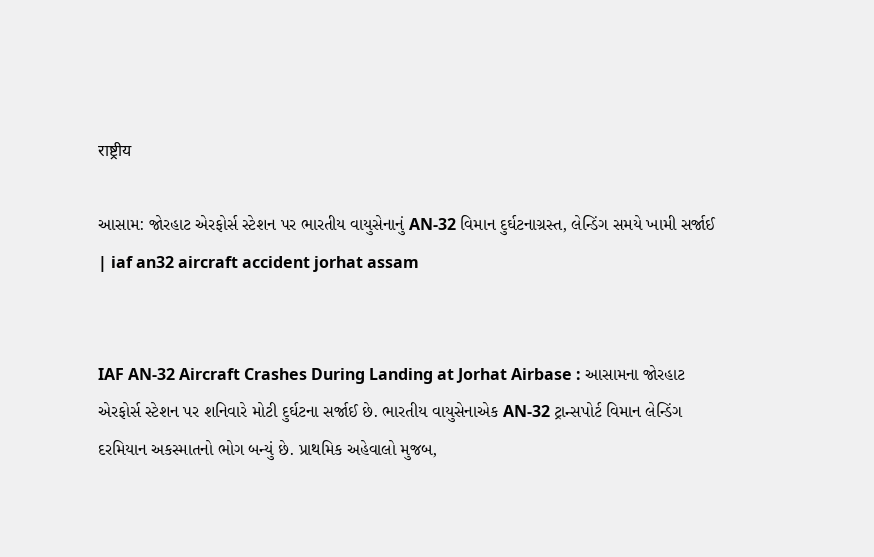राष्ट्रीय

આસામ: જોરહાટ એરફોર્સ સ્ટેશન પર ભારતીય વાયુસેનાનું AN-32 વિમાન દુર્ઘટનાગ્રસ્ત, લેન્ડિંગ સમયે ખામી સર્જાઈ | iaf an32 aircraft accident jorhat assam


IAF AN-32 Aircraft Crashes During Landing at Jorhat Airbase : આસામના જોરહાટ એરફોર્સ સ્ટેશન પર શનિવારે મોટી દુર્ઘટના સર્જાઈ છે. ભારતીય વાયુસેનાએક AN-32 ટ્રાન્સપોર્ટ વિમાન લેન્ડિંગ દરમિયાન અકસ્માતનો ભોગ બન્યું છે. પ્રાથમિક અહેવાલો મુજબ,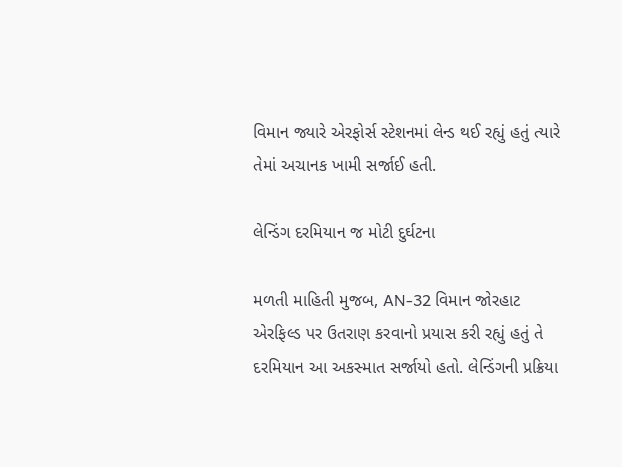વિમાન જ્યારે એરફોર્સ સ્ટેશનમાં લેન્ડ થઈ રહ્યું હતું ત્યારે તેમાં અચાનક ખામી સર્જાઈ હતી.

લેન્ડિંગ દરમિયાન જ મોટી દુર્ઘટના

મળતી માહિતી મુજબ, AN-32 વિમાન જોરહાટ એરફિલ્ડ પર ઉતરાણ કરવાનો પ્રયાસ કરી રહ્યું હતું તે દરમિયાન આ અકસ્માત સર્જાયો હતો. લેન્ડિંગની પ્રક્રિયા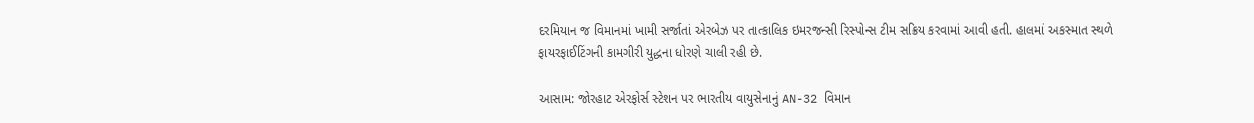દરમિયાન જ વિમાનમાં ખામી સર્જાતાં એરબેઝ પર તાત્કાલિક ઇમરજન્સી રિસ્પોન્સ ટીમ સક્રિય કરવામાં આવી હતી. હાલમાં અકસ્માત સ્થળે ફાયરફાઈટિંગની કામગીરી યુદ્ધના ધોરણે ચાલી રહી છે.

આસામ: જોરહાટ એરફોર્સ સ્ટેશન પર ભારતીય વાયુસેનાનું AN-32 વિમાન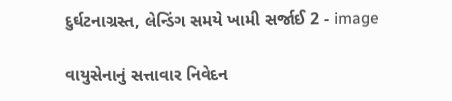દુર્ઘટનાગ્રસ્ત, લેન્ડિંગ સમયે ખામી સર્જાઈ 2 - image

વાયુસેનાનું સત્તાવાર નિવેદન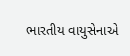ભારતીય વાયુસેનાએ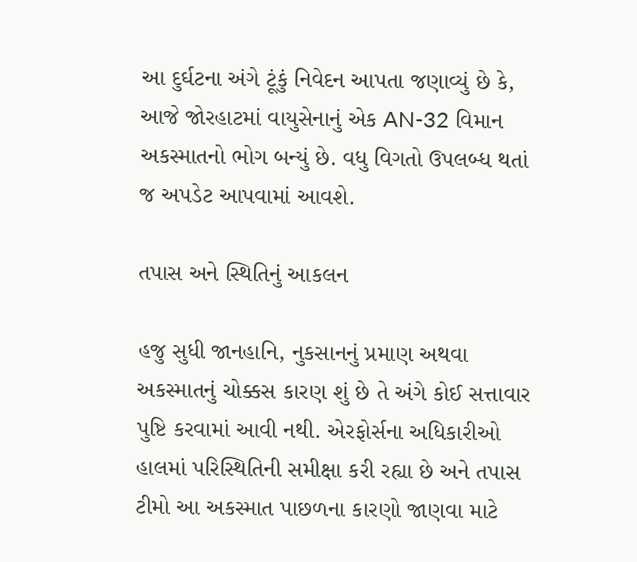આ દુર્ઘટના અંગે ટૂંકું નિવેદન આપતા જણાવ્યું છે કે, આજે જોરહાટમાં વાયુસેનાનું એક AN-32 વિમાન અકસ્માતનો ભોગ બન્યું છે. વધુ વિગતો ઉપલબ્ધ થતાં જ અપડેટ આપવામાં આવશે.

તપાસ અને સ્થિતિનું આકલન

હજુ સુધી જાનહાનિ, નુકસાનનું પ્રમાણ અથવા અકસ્માતનું ચોક્કસ કારણ શું છે તે અંગે કોઈ સત્તાવાર પુષ્ટિ કરવામાં આવી નથી. એરફોર્સના અધિકારીઓ હાલમાં પરિસ્થિતિની સમીક્ષા કરી રહ્યા છે અને તપાસ ટીમો આ અકસ્માત પાછળના કારણો જાણવા માટે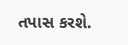તપાસ કરશે.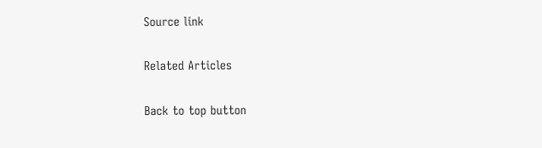Source link

Related Articles

Back to top button